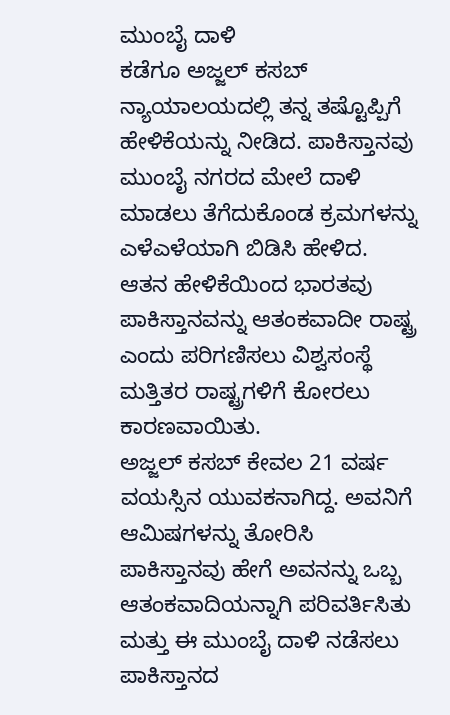ಮುಂಬೈ ದಾಳಿ
ಕಡೆಗೂ ಅಜ್ಜಲ್ ಕಸಬ್ ನ್ಯಾಯಾಲಯದಲ್ಲಿ ತನ್ನ ತಷ್ಟೊಪ್ಪಿಗೆ ಹೇಳಿಕೆಯನ್ನು ನೀಡಿದ. ಪಾಕಿಸ್ತಾನವು ಮುಂಬೈ ನಗರದ ಮೇಲೆ ದಾಳಿ ಮಾಡಲು ತೆಗೆದುಕೊಂಡ ಕ್ರಮಗಳನ್ನು ಎಳೆಎಳೆಯಾಗಿ ಬಿಡಿಸಿ ಹೇಳಿದ. ಆತನ ಹೇಳಿಕೆಯಿಂದ ಭಾರತವು ಪಾಕಿಸ್ತಾನವನ್ನು ಆತಂಕವಾದೀ ರಾಷ್ಟ್ರ ಎಂದು ಪರಿಗಣಿಸಲು ವಿಶ್ವಸಂಸ್ಥೆ ಮತ್ತಿತರ ರಾಷ್ಟ್ರಗಳಿಗೆ ಕೋರಲು ಕಾರಣವಾಯಿತು.
ಅಜ್ಜಲ್ ಕಸಬ್ ಕೇವಲ 21 ವರ್ಷ ವಯಸ್ಸಿನ ಯುವಕನಾಗಿದ್ದ. ಅವನಿಗೆ ಆಮಿಷಗಳನ್ನು ತೋರಿಸಿ ಪಾಕಿಸ್ತಾನವು ಹೇಗೆ ಅವನನ್ನು ಒಬ್ಬ ಆತಂಕವಾದಿಯನ್ನಾಗಿ ಪರಿವರ್ತಿಸಿತು ಮತ್ತು ಈ ಮುಂಬೈ ದಾಳಿ ನಡೆಸಲು ಪಾಕಿಸ್ತಾನದ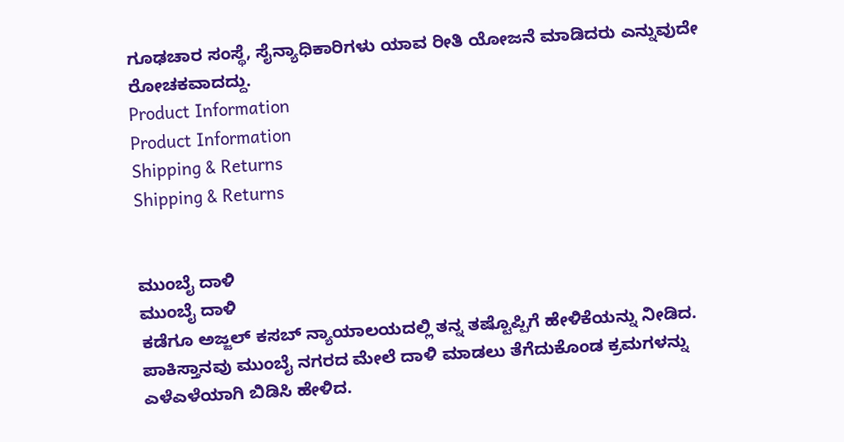ಗೂಢಚಾರ ಸಂಸ್ಥೆ, ಸೈನ್ಯಾಧಿಕಾರಿಗಳು ಯಾವ ರೀತಿ ಯೋಜನೆ ಮಾಡಿದರು ಎನ್ನುವುದೇ ರೋಚಕವಾದದ್ದು.
Product Information
Product Information
Shipping & Returns
Shipping & Returns


ಮುಂಬೈ ದಾಳಿ
ಮುಂಬೈ ದಾಳಿ
ಕಡೆಗೂ ಅಜ್ಜಲ್ ಕಸಬ್ ನ್ಯಾಯಾಲಯದಲ್ಲಿ ತನ್ನ ತಷ್ಟೊಪ್ಪಿಗೆ ಹೇಳಿಕೆಯನ್ನು ನೀಡಿದ. ಪಾಕಿಸ್ತಾನವು ಮುಂಬೈ ನಗರದ ಮೇಲೆ ದಾಳಿ ಮಾಡಲು ತೆಗೆದುಕೊಂಡ ಕ್ರಮಗಳನ್ನು ಎಳೆಎಳೆಯಾಗಿ ಬಿಡಿಸಿ ಹೇಳಿದ.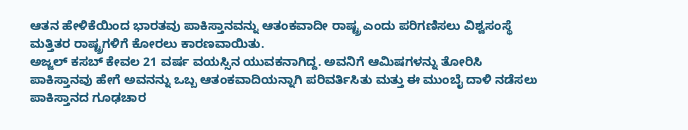ಆತನ ಹೇಳಿಕೆಯಿಂದ ಭಾರತವು ಪಾಕಿಸ್ತಾನವನ್ನು ಆತಂಕವಾದೀ ರಾಷ್ಟ್ರ ಎಂದು ಪರಿಗಣಿಸಲು ವಿಶ್ವಸಂಸ್ಥೆ ಮತ್ತಿತರ ರಾಷ್ಟ್ರಗಳಿಗೆ ಕೋರಲು ಕಾರಣವಾಯಿತು.
ಅಜ್ಜಲ್ ಕಸಬ್ ಕೇವಲ 21 ವರ್ಷ ವಯಸ್ಸಿನ ಯುವಕನಾಗಿದ್ದ. ಅವನಿಗೆ ಆಮಿಷಗಳನ್ನು ತೋರಿಸಿ ಪಾಕಿಸ್ತಾನವು ಹೇಗೆ ಅವನನ್ನು ಒಬ್ಬ ಆತಂಕವಾದಿಯನ್ನಾಗಿ ಪರಿವರ್ತಿಸಿತು ಮತ್ತು ಈ ಮುಂಬೈ ದಾಳಿ ನಡೆಸಲು ಪಾಕಿಸ್ತಾನದ ಗೂಢಚಾರ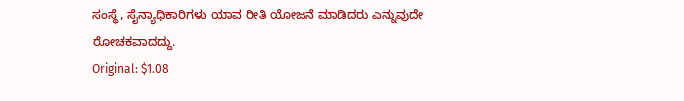ಸಂಸ್ಥೆ, ಸೈನ್ಯಾಧಿಕಾರಿಗಳು ಯಾವ ರೀತಿ ಯೋಜನೆ ಮಾಡಿದರು ಎನ್ನುವುದೇ ರೋಚಕವಾದದ್ದು.
Original: $1.08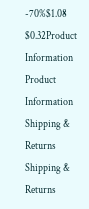-70%$1.08
$0.32Product Information
Product Information
Shipping & Returns
Shipping & Returns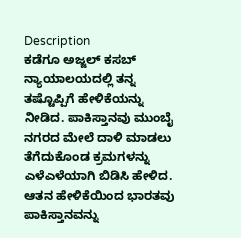Description
ಕಡೆಗೂ ಅಜ್ಜಲ್ ಕಸಬ್ ನ್ಯಾಯಾಲಯದಲ್ಲಿ ತನ್ನ ತಷ್ಟೊಪ್ಪಿಗೆ ಹೇಳಿಕೆಯನ್ನು ನೀಡಿದ. ಪಾಕಿಸ್ತಾನವು ಮುಂಬೈ ನಗರದ ಮೇಲೆ ದಾಳಿ ಮಾಡಲು ತೆಗೆದುಕೊಂಡ ಕ್ರಮಗಳನ್ನು ಎಳೆಎಳೆಯಾಗಿ ಬಿಡಿಸಿ ಹೇಳಿದ. ಆತನ ಹೇಳಿಕೆಯಿಂದ ಭಾರತವು ಪಾಕಿಸ್ತಾನವನ್ನು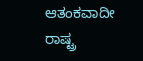ಆತಂಕವಾದೀ ರಾಷ್ಟ್ರ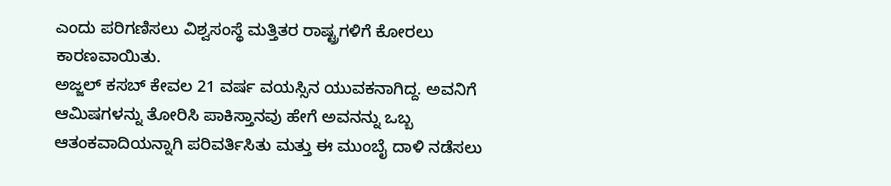ಎಂದು ಪರಿಗಣಿಸಲು ವಿಶ್ವಸಂಸ್ಥೆ ಮತ್ತಿತರ ರಾಷ್ಟ್ರಗಳಿಗೆ ಕೋರಲು ಕಾರಣವಾಯಿತು.
ಅಜ್ಜಲ್ ಕಸಬ್ ಕೇವಲ 21 ವರ್ಷ ವಯಸ್ಸಿನ ಯುವಕನಾಗಿದ್ದ. ಅವನಿಗೆ ಆಮಿಷಗಳನ್ನು ತೋರಿಸಿ ಪಾಕಿಸ್ತಾನವು ಹೇಗೆ ಅವನನ್ನು ಒಬ್ಬ ಆತಂಕವಾದಿಯನ್ನಾಗಿ ಪರಿವರ್ತಿಸಿತು ಮತ್ತು ಈ ಮುಂಬೈ ದಾಳಿ ನಡೆಸಲು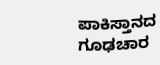ಪಾಕಿಸ್ತಾನದ ಗೂಢಚಾರ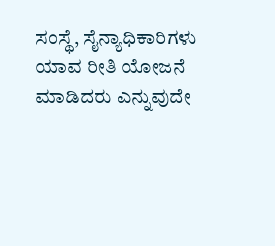ಸಂಸ್ಥೆ, ಸೈನ್ಯಾಧಿಕಾರಿಗಳು ಯಾವ ರೀತಿ ಯೋಜನೆ ಮಾಡಿದರು ಎನ್ನುವುದೇ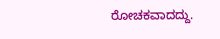ರೋಚಕವಾದದ್ದು.